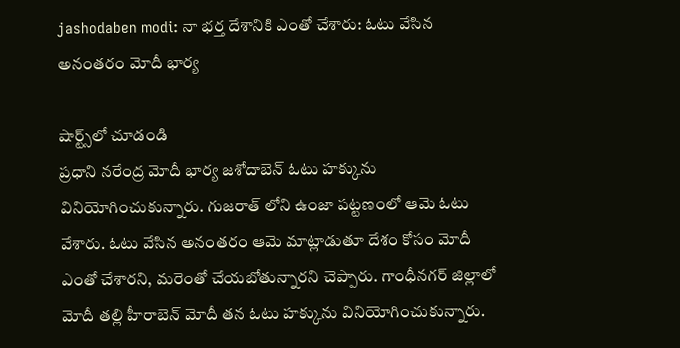jashodaben modi: నా భర్త దేశానికి ఎంతో చేశారు: ఓటు వేసిన అనంతరం మోదీ భార్య

షార్ట్స్‌లో చూడండి
ప్రధాని నరేంద్ర మోదీ భార్య జశోదాబెన్ ఓటు హక్కును వినియోగించుకున్నారు. గుజరాత్ లోని ఉంజా పట్టణంలో ఆమె ఓటు వేశారు. ఓటు వేసిన అనంతరం ఆమె మాట్లాడుతూ దేశం కోసం మోదీ ఎంతో చేశారని, మరెంతో చేయబోతున్నారని చెప్పారు. గాంధీనగర్ జిల్లాలో మోదీ తల్లి హీరాబెన్ మోదీ తన ఓటు హక్కును వినియోగించుకున్నారు.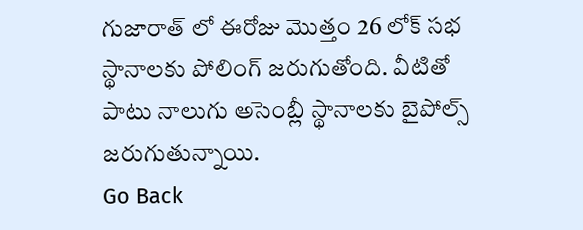గుజారాత్ లో ఈరోజు మొత్తం 26 లోక్ సభ స్థానాలకు పోలింగ్ జరుగుతోంది. వీటితో పాటు నాలుగు అసెంబ్లీ స్థానాలకు బైపోల్స్ జరుగుతున్నాయి.
Go Back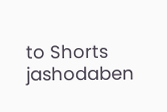to Shorts
jashodaben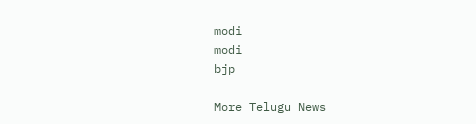modi
modi
bjp

More Telugu News